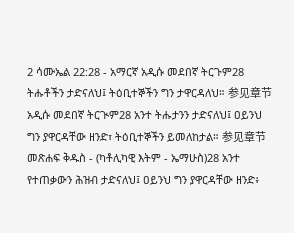2 ሳሙኤል 22:28 - አማርኛ አዲሱ መደበኛ ትርጉም28 ትሑቶችን ታድናለህ፤ ትዕቢተኞችን ግን ታዋርዳለህ። 参见章节አዲሱ መደበኛ ትርጒም28 አንተ ትሑታንን ታድናለህ፤ ዐይንህ ግን ያዋርዳቸው ዘንድ፣ ትዕቢተኞችን ይመለከታል። 参见章节መጽሐፍ ቅዱስ - (ካቶሊካዊ እትም - ኤማሁስ)28 አንተ የተጠቃውን ሕዝብ ታድናለህ፤ ዐይንህ ግን ያዋርዳቸው ዘንድ፥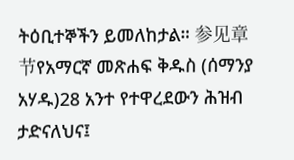ትዕቢተኞችን ይመለከታል። 参见章节የአማርኛ መጽሐፍ ቅዱስ (ሰማንያ አሃዱ)28 አንተ የተዋረደውን ሕዝብ ታድናለህና፤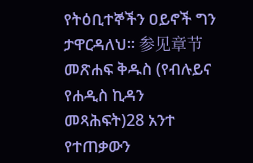የትዕቢተኞችን ዐይኖች ግን ታዋርዳለህ። 参见章节መጽሐፍ ቅዱስ (የብሉይና የሐዲስ ኪዳን መጻሕፍት)28 አንተ የተጠቃውን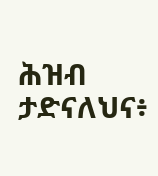ሕዝብ ታድናለህና፥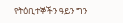የትዕቢተኞችን ዓይን ግን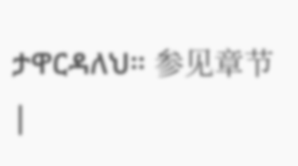ታዋርዳለህ። 参见章节 |